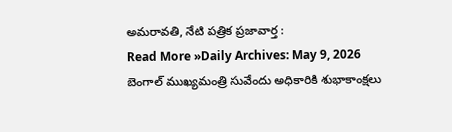అమరావతి, నేటి పత్రిక ప్రజావార్త :
Read More »Daily Archives: May 9, 2026
బెంగాల్ ముఖ్యమంత్రి సువేందు అధికారికి శుభాకాంక్షలు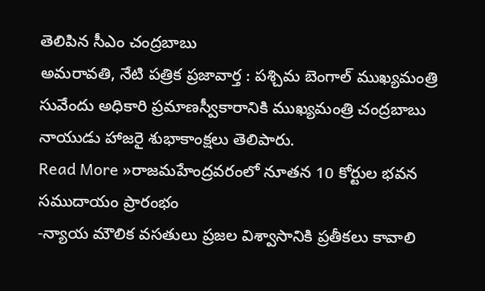తెలిపిన సీఎం చంద్రబాబు
అమరావతి, నేటి పత్రిక ప్రజావార్త : పశ్చిమ బెంగాల్ ముఖ్యమంత్రి సువేందు అధికారి ప్రమాణస్వీకారానికి ముఖ్యమంత్రి చంద్రబాబు నాయుడు హాజరై శుభాకాంక్షలు తెలిపారు.
Read More »రాజమహేంద్రవరంలో నూతన 10 కోర్టుల భవన సముదాయం ప్రారంభం
-న్యాయ మౌలిక వసతులు ప్రజల విశ్వాసానికి ప్రతీకలు కావాలి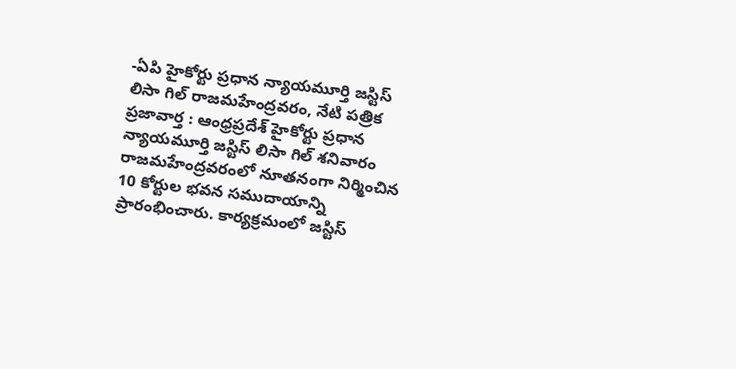-ఏపి హైకోర్టు ప్రధాన న్యాయమూర్తి జస్టిస్ లిసా గిల్ రాజమహేంద్రవరం, నేటి పత్రిక ప్రజావార్త : ఆంధ్రప్రదేశ్ హైకోర్టు ప్రధాన న్యాయమూర్తి జస్టిస్ లిసా గిల్ శనివారం రాజమహేంద్రవరంలో నూతనంగా నిర్మించిన 10 కోర్టుల భవన సముదాయాన్ని ప్రారంభించారు. కార్యక్రమంలో జస్టిస్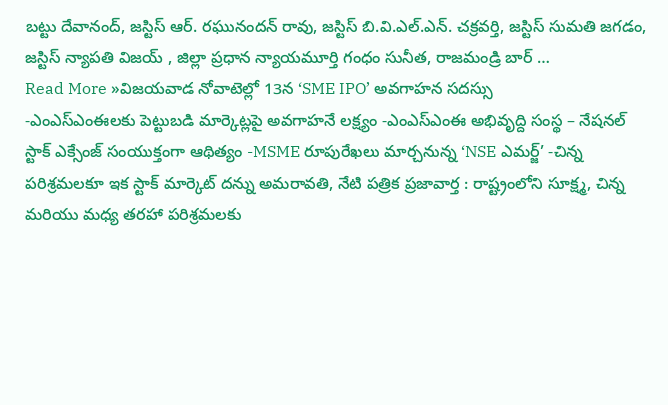బట్టు దేవానంద్, జస్టిస్ ఆర్. రఘునందన్ రావు, జస్టిస్ బి.వి.ఎల్.ఎన్. చక్రవర్తి, జస్టిస్ సుమతి జగడం, జస్టిస్ న్యాపతి విజయ్ , జిల్లా ప్రధాన న్యాయమూర్తి గంధం సునీత, రాజమండ్రి బార్ …
Read More »విజయవాడ నోవాటెల్లో 13న ‘SME IPO’ అవగాహన సదస్సు
-ఎంఎస్ఎంఈలకు పెట్టుబడి మార్కెట్లపై అవగాహనే లక్ష్యం -ఎంఎస్ఎంఈ అభివృద్ది సంస్థ – నేషనల్ స్టాక్ ఎక్సేంజ్ సంయుక్తంగా ఆథిత్యం -MSME రూపురేఖలు మార్చనున్న ‘NSE ఎమర్జ్’ -చిన్న పరిశ్రమలకూ ఇక స్టాక్ మార్కెట్ దన్ను అమరావతి, నేటి పత్రిక ప్రజావార్త : రాష్ట్రంలోని సూక్ష్మ, చిన్న మరియు మధ్య తరహా పరిశ్రమలకు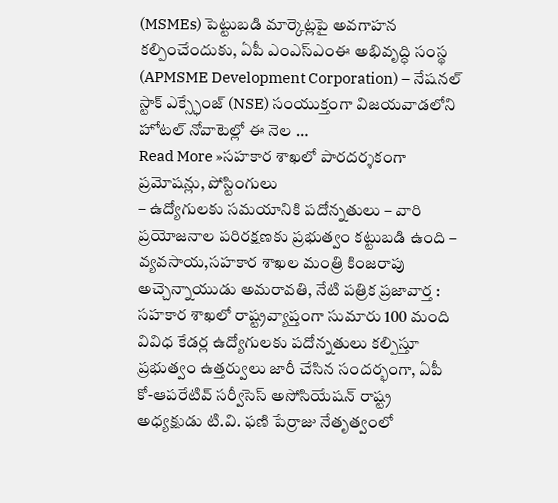(MSMEs) పెట్టుబడి మార్కెట్లపై అవగాహన కల్పించేందుకు, ఏపీ ఎంఎస్ఎంఈ అభివృద్ధి సంస్థ (APMSME Development Corporation) – నేషనల్ స్టాక్ ఎక్స్ఛేంజ్ (NSE) సంయుక్తంగా విజయవాడలోని హోటల్ నోవాటెల్లో ఈ నెల …
Read More »సహకార శాఖలో పారదర్శకంగా ప్రమోషన్లు, పోస్టింగులు
– ఉద్యోగులకు సమయానికి పదోన్నతులు – వారి ప్రయోజనాల పరిరక్షణకు ప్రభుత్వం కట్టుబడి ఉంది – వ్యవసాయ,సహకార శాఖల మంత్రి కింజరాపు అచ్చెన్నాయుడు అమరావతి, నేటి పత్రిక ప్రజావార్త : సహకార శాఖలో రాష్ట్రవ్యాప్తంగా సుమారు 100 మంది వివిధ కేడర్ల ఉద్యోగులకు పదోన్నతులు కల్పిస్తూ ప్రభుత్వం ఉత్తర్వులు జారీ చేసిన సందర్భంగా, ఏపీ కో-ఆపరేటివ్ సర్వీసెస్ అసోసియేషన్ రాష్ట్ర అధ్యక్షుడు టి.వి. ఫణి పేర్రాజు నేతృత్వంలో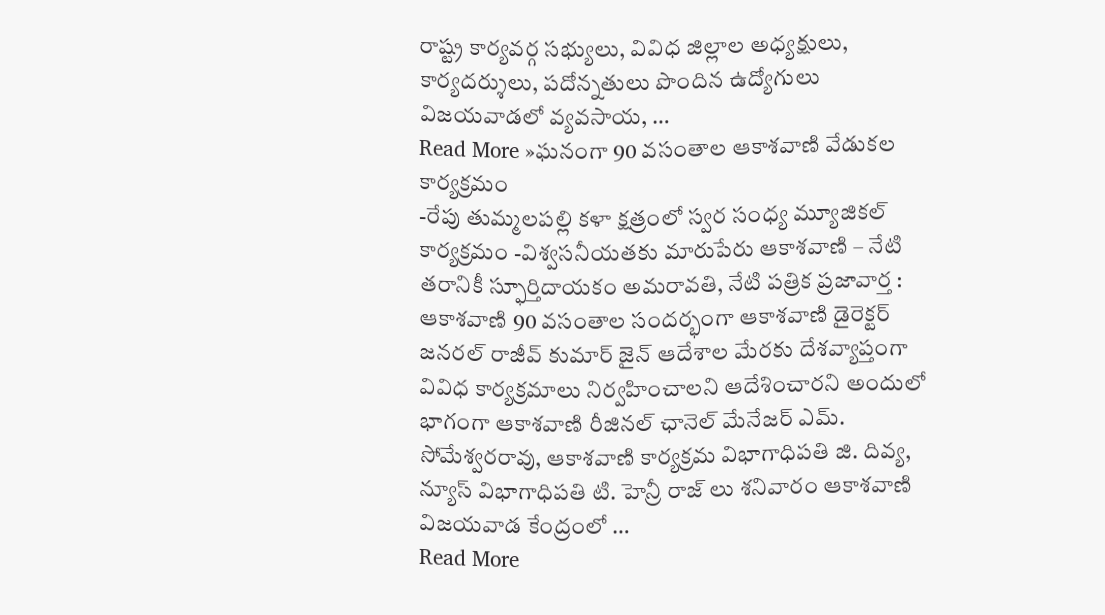రాష్ట్ర కార్యవర్గ సభ్యులు, వివిధ జిల్లాల అధ్యక్షులు, కార్యదర్శులు, పదోన్నతులు పొందిన ఉద్యోగులు విజయవాడలో వ్యవసాయ, …
Read More »ఘనంగా 90 వసంతాల ఆకాశవాణి వేడుకల కార్యక్రమం
-రేపు తుమ్మలపల్లి కళా క్షత్రంలో స్వర సంధ్య మ్యూజికల్ కార్యక్రమం -విశ్వసనీయతకు మారుపేరు ఆకాశవాణి – నేటి తరానికీ స్ఫూర్తిదాయకం అమరావతి, నేటి పత్రిక ప్రజావార్త : ఆకాశవాణి 90 వసంతాల సందర్భంగా ఆకాశవాణి డైరెక్టర్ జనరల్ రాజీవ్ కుమార్ జైన్ ఆదేశాల మేరకు దేశవ్యాప్తంగా వివిధ కార్యక్రమాలు నిర్వహించాలని ఆదేశించారని అందులో భాగంగా ఆకాశవాణి రీజినల్ ఛానెల్ మేనేజర్ ఎమ్. సోమేశ్వరరావు, ఆకాశవాణి కార్యక్రమ విభాగాధిపతి జి. దివ్య, న్యూస్ విభాగాధిపతి టి. హెన్రీ రాజ్ లు శనివారం ఆకాశవాణి విజయవాడ కేంద్రంలో …
Read More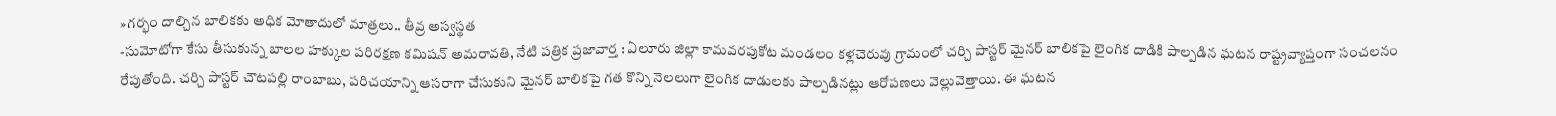»గర్భం దాల్చిన బాలికకు అధిక మోతాదులో మాత్రలు.. తీవ్ర అస్వస్థత
-సుమోటోగా కేసు తీసుకున్న బాలల హక్కుల పరిరక్షణ కమిషన్ అమరావతి, నేటి పత్రిక ప్రజావార్త : ఏలూరు జిల్లా కామవరపుకోట మండలం కళ్లచెరువు గ్రామంలో చర్చి పాస్టర్ మైనర్ బాలికపై లైంగిక దాడికి పాల్పడిన ఘటన రాష్ట్రవ్యాప్తంగా సంచలనం రేపుతోంది. చర్చి పాస్టర్ చౌటపల్లి రాంబాబు, పరిచయాన్ని ఆసరాగా చేసుకుని మైనర్ బాలికపై గత కొన్ని నెలలుగా లైంగిక దాడులకు పాల్పడినట్లు ఆరోపణలు వెల్లువెత్తాయి. ఈ ఘటన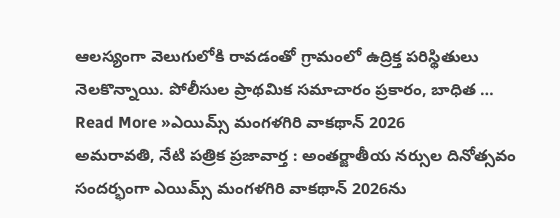ఆలస్యంగా వెలుగులోకి రావడంతో గ్రామంలో ఉద్రిక్త పరిస్థితులు నెలకొన్నాయి. పోలీసుల ప్రాథమిక సమాచారం ప్రకారం, బాధిత …
Read More »ఎయిమ్స్ మంగళగిరి వాకథాన్ 2026
అమరావతి, నేటి పత్రిక ప్రజావార్త : అంతర్జాతీయ నర్సుల దినోత్సవం సందర్భంగా ఎయిమ్స్ మంగళగిరి వాకథాన్ 2026ను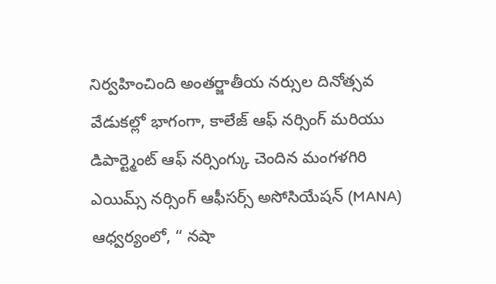నిర్వహించింది అంతర్జాతీయ నర్సుల దినోత్సవ వేడుకల్లో భాగంగా, కాలేజ్ ఆఫ్ నర్సింగ్ మరియు డిపార్ట్మెంట్ ఆఫ్ నర్సింగ్కు చెందిన మంగళగిరి ఎయిమ్స్ నర్సింగ్ ఆఫీసర్స్ అసోసియేషన్ (MANA) ఆధ్వర్యంలో, “ నషా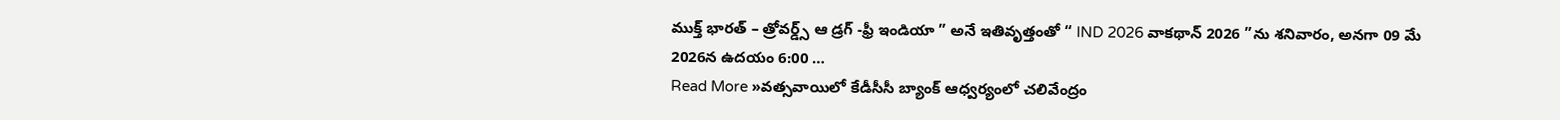ముక్త్ భారత్ – త్రోవర్డ్స్ ఆ డ్రగ్ -ఫ్రీ ఇండియా ” అనే ఇతివృత్తంతో “ IND 2026 వాకథాన్ 2026 ”ను శనివారం, అనగా 09 మే 2026న ఉదయం 6:00 …
Read More »వత్సవాయిలో కేడీసీసీ బ్యాంక్ ఆధ్వర్యంలో చలివేంద్రం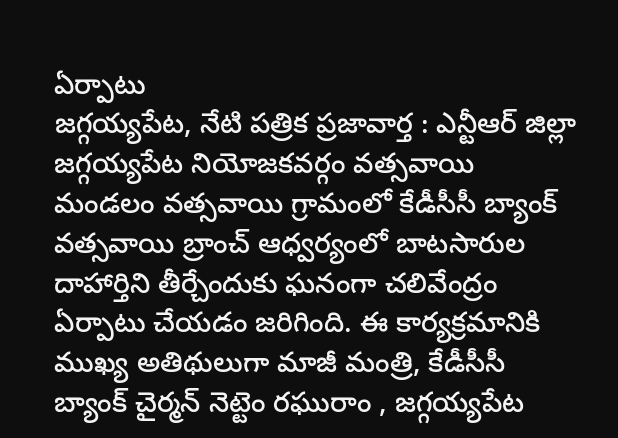ఏర్పాటు
జగ్గయ్యపేట, నేటి పత్రిక ప్రజావార్త : ఎన్టీఆర్ జిల్లా జగ్గయ్యపేట నియోజకవర్గం వత్సవాయి మండలం వత్సవాయి గ్రామంలో కేడీసీసీ బ్యాంక్ వత్సవాయి బ్రాంచ్ ఆధ్వర్యంలో బాటసారుల దాహార్తిని తీర్చేందుకు ఘనంగా చలివేంద్రం ఏర్పాటు చేయడం జరిగింది. ఈ కార్యక్రమానికి ముఖ్య అతిథులుగా మాజీ మంత్రి, కేడీసీసీ బ్యాంక్ చైర్మన్ నెట్టెం రఘురాం , జగ్గయ్యపేట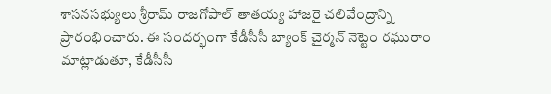శాసనసభ్యులు శ్రీరామ్ రాజగోపాల్ తాతయ్య హాజరై చలివేంద్రాన్ని ప్రారంభించారు. ఈ సందర్భంగా కేడీసీసీ బ్యాంక్ చైర్మన్ నెట్టెం రఘురాం మాట్లాడుతూ, కేడీసీసీ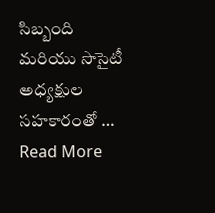సిబ్బంది మరియు సొసైటీ అధ్యక్షుల సహకారంతో …
Read More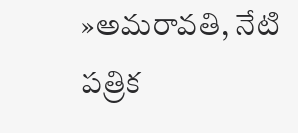»అమరావతి, నేటి పత్రిక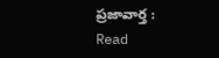ప్రజావార్త :
Read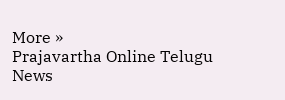More »
Prajavartha Online Telugu News